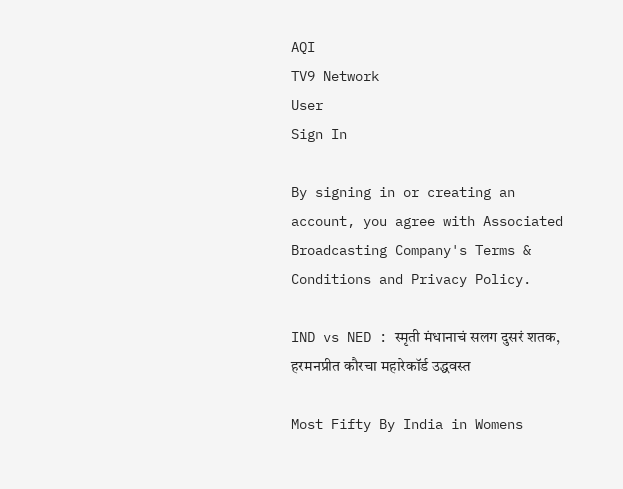AQI
TV9 Network
User
Sign In

By signing in or creating an account, you agree with Associated Broadcasting Company's Terms & Conditions and Privacy Policy.

IND vs NED : स्मृती मंधानाचं सलग दुसरं शतक, हरमनप्रीत कौरचा महारेकॉर्ड उद्धवस्त

Most Fifty By India in Womens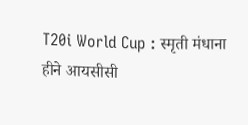T20i World Cup : स्मृती मंधाना हीने आयसीसी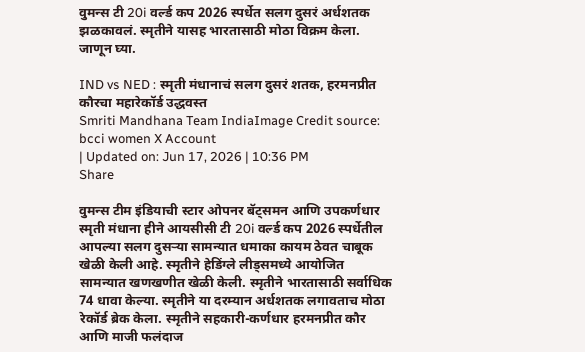वुमन्स टी 20i वर्ल्ड कप 2026 स्पर्धेत सलग दुसरं अर्धशतक झळकावलं. स्मृतीने यासह भारतासाठी मोठा विक्रम केला. जाणून घ्या.

IND vs NED : स्मृती मंधानाचं सलग दुसरं शतक, हरमनप्रीत कौरचा महारेकॉर्ड उद्धवस्त
Smriti Mandhana Team IndiaImage Credit source: bcci women X Account
| Updated on: Jun 17, 2026 | 10:36 PM
Share

वुमन्स टीम इंडियाची स्टार ओपनर बॅट्समन आणि उपकर्णधार स्मृती मंधाना हीने आयसीसी टी 20i वर्ल्ड कप 2026 स्पर्धेतील आपल्या सलग दुसऱ्या सामन्यात धमाका कायम ठेवत चाबूक खेळी केली आहे. स्मृतीने हेडिंग्ले लीड्समध्ये आयोजित सामन्यात खणखणीत खेळी केली. स्मृतीने भारतासाठी सर्वाधिक 74 धावा केल्या. स्मृतीने या दरम्यान अर्धशतक लगावताच मोठा रेकॉर्ड ब्रेक केला. स्मृतीने सहकारी-कर्णधार हरमनप्रीत कौर आणि माजी फलंदाज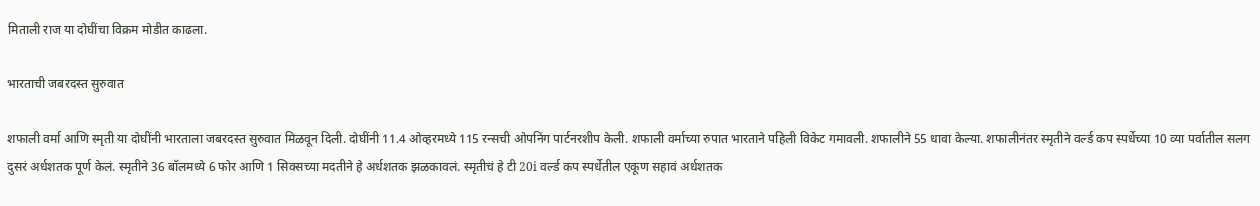मिताली राज या दोघींचा विक्रम मोडीत काढला.

भारताची जबरदस्त सुरुवात

शफाली वर्मा आणि स्मृती या दोघींनी भारताला जबरदस्त सुरुवात मिळवून दिली. दोघींनी 11.4 ओव्हरमध्ये 115 रन्सची ओपनिंग पार्टनरशीप केली. शफाली वर्माच्या रुपात भारताने पहिली विकेट गमावली. शफालीने 55 धावा केल्या. शफालीनंतर स्मृतीने वर्ल्ड कप स्पर्धेच्या 10 व्या पर्वातील सलग दुसरं अर्धशतक पूर्ण केलं. स्मृतीने 36 बॉलमध्ये 6 फोर आणि 1 सिक्सच्या मदतीने हे अर्धशतक झळकावलं. स्मृतीचं हे टी 20i वर्ल्ड कप स्पर्धेतील एकूण सहावं अर्धशतक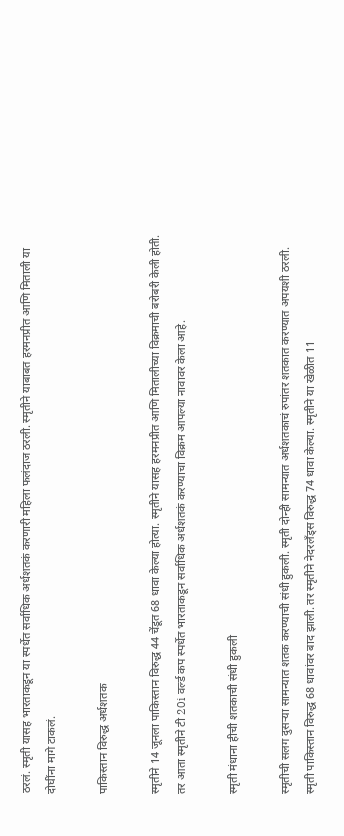ठरलं. स्मृती यासह भारताकडून या स्पर्धेत सर्वाधिक अर्धशतकं करणारी महिला फलंदाज ठरली. स्मृतीने याबाबत हरमनप्रीत आणि मिताली या दोघींना मागे टाकलं.

पाकिस्तान विरुद्ध अर्धशतक

स्मृतीने 14 जूनला पाकिस्तान विरुद्ध 44 चेंडूत 68 धावा केल्या होत्या. स्मृतीने यासह हरमनप्रीत आणि मितालीच्या विक्रमाची बरोबरी केली होती. तर आता स्मृतीने टी 20i वर्ल्ड कप स्पर्धेत भारताकडून सर्वाधिक अर्धशतकं करण्याचा विक्रम आपल्या नावावर केला आहे.

स्मृती मंधाना हीची शतकाची संधी हुकली

स्मृतीची सलग दुसऱ्या सामन्यात शतक करण्याची संधी हुकली. स्मृती दोन्ही सामन्यात अर्धशतकाचं रुपांतर शतकात करण्यात अपयशी ठरली. स्मृती पाकिस्तान विरुद्ध 68 धावांवर बाद झाली. तर स्मृतीने नेदरलँड्स विरुद्ध 74 धावा केल्या. स्मृतीने या खेळीत 11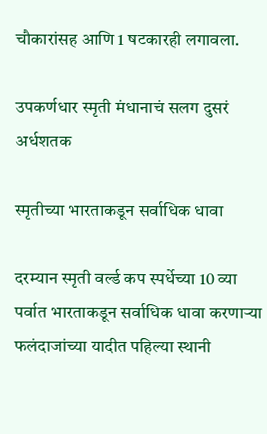चौकारांसह आणि 1 षटकारही लगावला.

उपकर्णधार स्मृती मंधानाचं सलग दुसरं अर्धशतक

स्मृतीच्या भारताकडून सर्वाधिक धावा

दरम्यान स्मृती वर्ल्ड कप स्पर्धेच्या 10 व्या पर्वात भारताकडून सर्वाधिक धावा करणाऱ्या फलंदाजांच्या यादीत पहिल्या स्थानी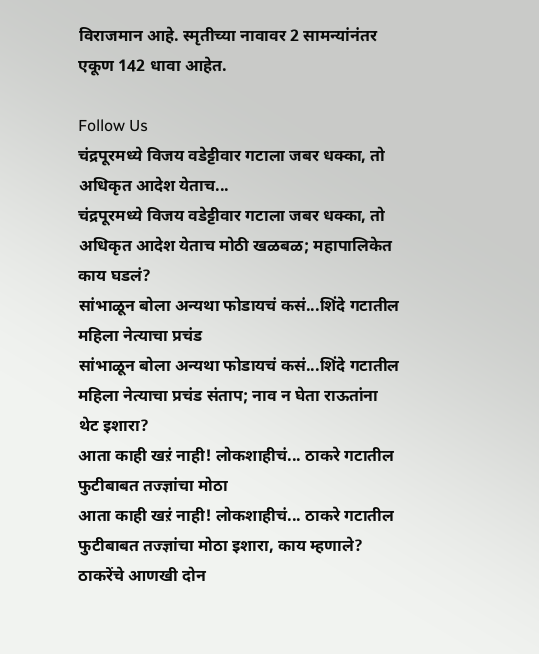विराजमान आहे. स्मृतीच्या नावावर 2 सामन्यांनंतर एकूण 142 धावा आहेत.

Follow Us
चंद्रपूरमध्ये विजय वडेट्टीवार गटाला जबर धक्का, तो अधिकृत आदेश येताच...
चंद्रपूरमध्ये विजय वडेट्टीवार गटाला जबर धक्का, तो अधिकृत आदेश येताच मोठी खळबळ; महापालिकेत काय घडलं?
सांभाळून बोला अन्यथा फोडायचं कसं...शिंदे गटातील महिला नेत्याचा प्रचंड
सांभाळून बोला अन्यथा फोडायचं कसं...शिंदे गटातील महिला नेत्याचा प्रचंड संताप; नाव न घेता राऊतांना थेट इशारा?
आता काही खऱं नाही! लोकशाहीचं... ठाकरे गटातील फुटीबाबत तज्ज्ञांचा मोठा
आता काही खऱं नाही! लोकशाहीचं... ठाकरे गटातील फुटीबाबत तज्ज्ञांचा मोठा इशारा, काय म्हणाले?
ठाकरेंचे आणखी दोन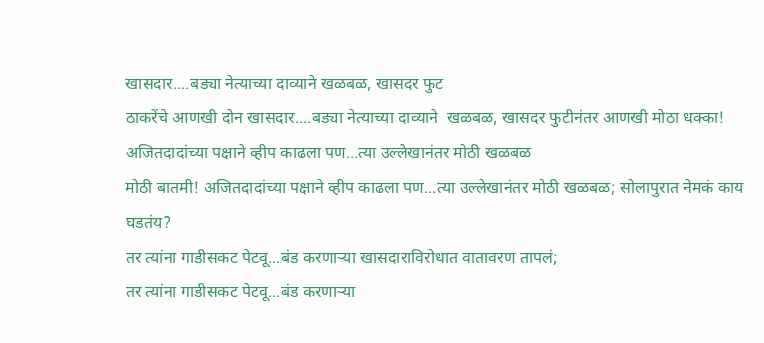खासदार....बड्या नेत्याच्या दाव्याने खळबळ, खासदर फुट
ठाकरेंचे आणखी दोन खासदार....बड्या नेत्याच्या दाव्याने  खळबळ, खासदर फुटीनंतर आणखी मोठा धक्का!
अजितदादांच्या पक्षाने व्हीप काढला पण...त्या उल्लेखानंतर मोठी खळबळ
मोठी बातमी! अजितदादांच्या पक्षाने व्हीप काढला पण...त्या उल्लेखानंतर मोठी खळबळ; सोलापुरात नेमकं काय घडतंय?
तर त्यांना गाडीसकट पेटवू...बंड करणाऱ्या खासदाराविरोधात वातावरण तापलं;
तर त्यांना गाडीसकट पेटवू...बंड करणाऱ्या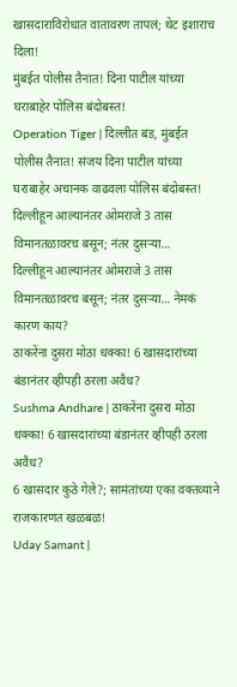खासदाराविरोधात वातावरण तापलं; थेट इशाराच दिला!
मुंबईत पोलीस तैनात! दिना पाटील यांच्या घराबाहेर पोलिस बंदोबस्त!
Operation Tiger | दिल्लीत बंड, मुंबईत पोलीस तैनात! संजय दिना पाटील यांच्या घराबाहेर अचानक वाढवला पोलिस बंदोबस्त!
दिल्लीहून आल्यानंतर ओमराजे 3 तास विमानतळावरच बसून; नंतर दुसऱ्या...
दिल्लीहून आल्यानंतर ओमराजे 3 तास विमानतळावरच बसून; नंतर दुसऱ्या... नेमकं कारण काय?
ठाकरेंना दुसरा मोठा धक्का! 6 खासदारांच्या बंडानंतर व्हीपही ठरला अवैध?
Sushma Andhare | ठाकरेंना दुसरा मोठा धक्का! 6 खासदारांच्या बंडानंतर व्हीपही ठरला अवैध?
6 खासदार कुठे गेले?; सामंतांच्या एका वक्तव्याने राजकारणत खळबळ!
Uday Samant |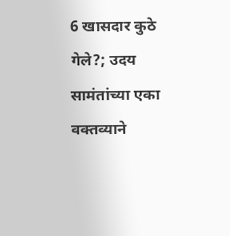6 खासदार कुठे गेले?; उदय सामंतांच्या एका वक्तव्याने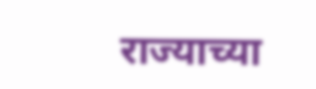राज्याच्या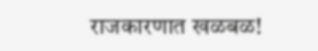राजकारणात खळबळ!